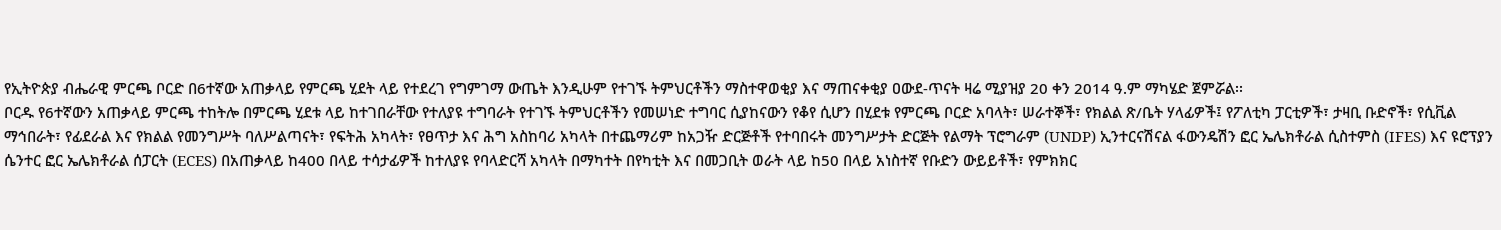የኢትዮጵያ ብሔራዊ ምርጫ ቦርድ በ6ተኛው አጠቃላይ የምርጫ ሂደት ላይ የተደረገ የግምገማ ውጤት እንዲሁም የተገኙ ትምህርቶችን ማስተዋወቂያ እና ማጠናቀቂያ ዐውደ-ጥናት ዛሬ ሚያዝያ 20 ቀን 2014 ዓ.ም ማካሄድ ጀምሯል፡፡
ቦርዱ የ6ተኛውን አጠቃላይ ምርጫ ተከትሎ በምርጫ ሂደቱ ላይ ከተገበራቸው የተለያዩ ተግባራት የተገኙ ትምህርቶችን የመሠነድ ተግባር ሲያከናውን የቆየ ሲሆን በሂደቱ የምርጫ ቦርድ አባላት፣ ሠራተኞች፣ የክልል ጽ/ቤት ሃላፊዎች፤ የፖለቲካ ፓርቲዎች፣ ታዛቢ ቡድኖች፣ የሲቪል ማኅበራት፣ የፊደራል እና የክልል የመንግሥት ባለሥልጣናት፣ የፍትሕ አካላት፣ የፀጥታ እና ሕግ አስከባሪ አካላት በተጨማሪም ከአጋዥ ድርጅቶች የተባበሩት መንግሥታት ድርጅት የልማት ፕሮግራም (UNDP) ኢንተርናሽናል ፋውንዴሽን ፎር ኤሌክቶራል ሲስተምስ (IFES) እና ዩሮፕያን ሴንተር ፎር ኤሌክቶራል ሰፓርት (ECES) በአጠቃላይ ከ400 በላይ ተሳታፊዎች ከተለያዩ የባላድርሻ አካላት በማካተት በየካቲት እና በመጋቢት ወራት ላይ ከ50 በላይ አነስተኛ የቡድን ውይይቶች፣ የምክክር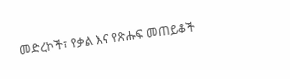መድረኮች፣ የቃል እና የጽሑፍ መጠይቆች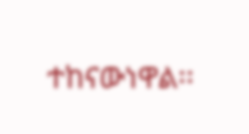ተከናውነዋል፡፡